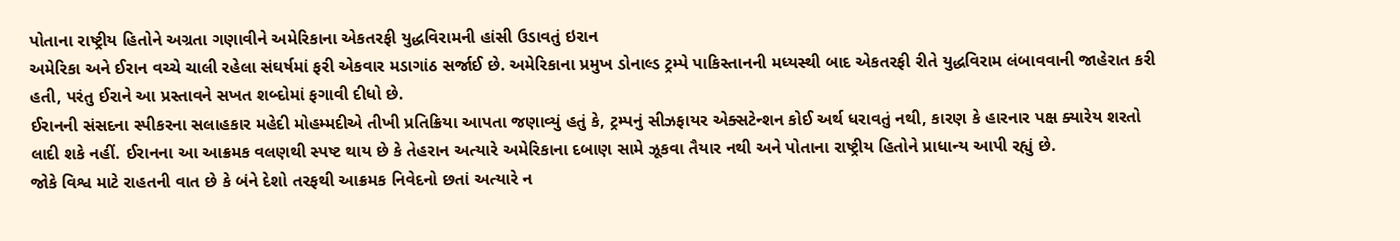પોતાના રાષ્ટ્રીય હિતોને અગ્રતા ગણાવીને અમેરિકાના એકતરફી યુદ્ધવિરામની હાંસી ઉડાવતું ઇરાન
અમેરિકા અને ઈરાન વચ્ચે ચાલી રહેલા સંઘર્ષમાં ફરી એકવાર મડાગાંઠ સર્જાઈ છે. અમેરિકાના પ્રમુખ ડોનાલ્ડ ટ્રમ્પે પાકિસ્તાનની મધ્યસ્થી બાદ એકતરફી રીતે યુદ્ધવિરામ લંબાવવાની જાહેરાત કરી હતી, પરંતુ ઈરાને આ પ્રસ્તાવને સખત શબ્દોમાં ફગાવી દીધો છે.
ઈરાનની સંસદના સ્પીકરના સલાહકાર મહેદી મોહમ્મદીએ તીખી પ્રતિક્રિયા આપતા જણાવ્યું હતું કે, ટ્રમ્પનું સીઝફાયર એક્સટેન્શન કોઈ અર્થ ધરાવતું નથી, કારણ કે હારનાર પક્ષ ક્યારેય શરતો લાદી શકે નહીં. ઈરાનના આ આક્રમક વલણથી સ્પષ્ટ થાય છે કે તેહરાન અત્યારે અમેરિકાના દબાણ સામે ઝૂકવા તૈયાર નથી અને પોતાના રાષ્ટ્રીય હિતોને પ્રાધાન્ય આપી રહ્યું છે.
જોકે વિશ્વ માટે રાહતની વાત છે કે બંને દેશો તરફથી આક્રમક નિવેદનો છતાં અત્યારે ન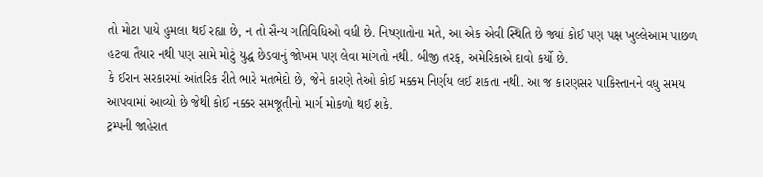તો મોટા પાયે હુમલા થઈ રહ્યા છે, ન તો સૈન્ય ગતિવિધિઓ વધી છે. નિષ્ણાતોના મતે, આ એક એવી સ્થિતિ છે જ્યાં કોઈ પણ પક્ષ ખુલ્લેઆમ પાછળ હટવા તૈયાર નથી પણ સામે મોટું યુદ્ધ છેડવાનું જોખમ પણ લેવા માંગતો નથી. બીજી તરફ, અમેરિકાએ દાવો કર્યો છે.
કે ઈરાન સરકારમાં આંતરિક રીતે ભારે મતભેદો છે, જેને કારણે તેઓ કોઈ મક્કમ નિર્ણય લઈ શકતા નથી. આ જ કારણસર પાકિસ્તાનને વધુ સમય આપવામાં આવ્યો છે જેથી કોઈ નક્કર સમજૂતીનો માર્ગ મોકળો થઈ શકે.
ટ્રમ્પની જાહેરાત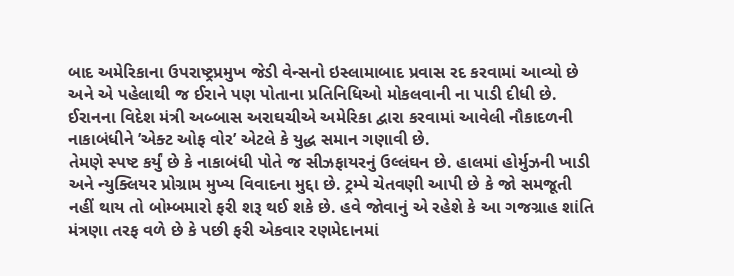બાદ અમેરિકાના ઉપરાષ્ટ્રપ્રમુખ જેડી વેન્સનો ઇસ્લામાબાદ પ્રવાસ રદ કરવામાં આવ્યો છે અને એ પહેલાથી જ ઈરાને પણ પોતાના પ્રતિનિધિઓ મોકલવાની ના પાડી દીધી છે. ઈરાનના વિદેશ મંત્રી અબ્બાસ અરાઘચીએ અમેરિકા દ્વારા કરવામાં આવેલી નૌકાદળની નાકાબંધીને ’એક્ટ ઓફ વોર’ એટલે કે યુદ્ધ સમાન ગણાવી છે.
તેમણે સ્પષ્ટ કર્યું છે કે નાકાબંધી પોતે જ સીઝફાયરનું ઉલ્લંઘન છે. હાલમાં હોર્મુઝની ખાડી અને ન્યુક્લિયર પ્રોગ્રામ મુખ્ય વિવાદના મુદ્દા છે. ટ્રમ્પે ચેતવણી આપી છે કે જો સમજૂતી નહીં થાય તો બોમ્બમારો ફરી શરૂ થઈ શકે છે. હવે જોવાનું એ રહેશે કે આ ગજગ્રાહ શાંતિ મંત્રણા તરફ વળે છે કે પછી ફરી એકવાર રણમેદાનમાં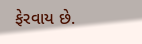ફેરવાય છે.